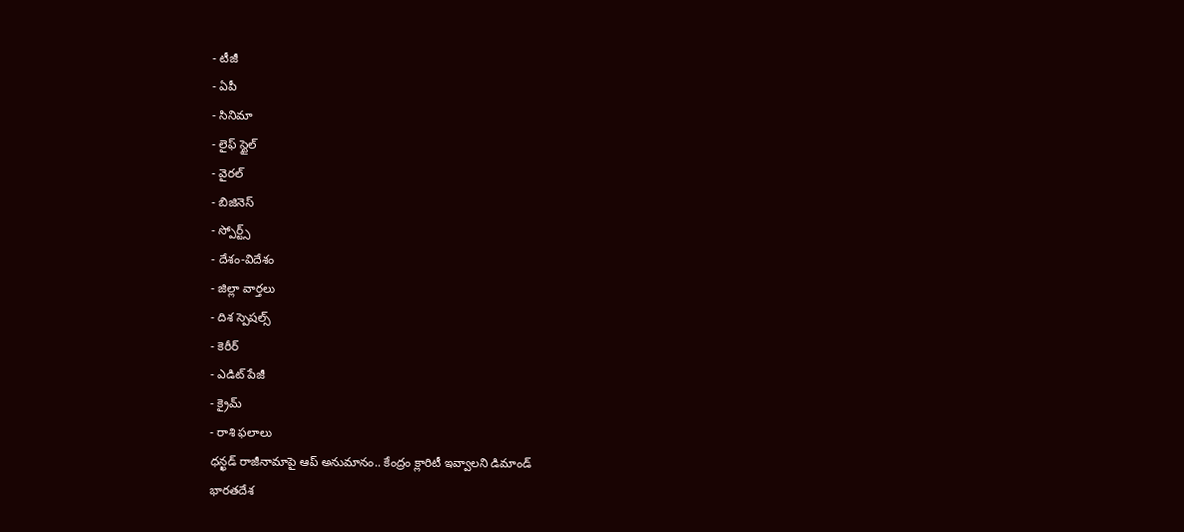- టీజీ
- ఏపీ
- సినిమా
- లైఫ్ స్టైల్
- వైరల్
- బిజినెస్
- స్పోర్ట్స్
- దేశం-విదేశం
- జిల్లా వార్తలు
- దిశ స్పెషల్స్
- కెరీర్
- ఎడిట్ పేజీ
- క్రైమ్
- రాశి ఫలాలు
ధన్ఖడ్ రాజీనామాపై ఆప్ అనుమానం.. కేంద్రం క్లారిటీ ఇవ్వాలని డిమాండ్
భారతదేశ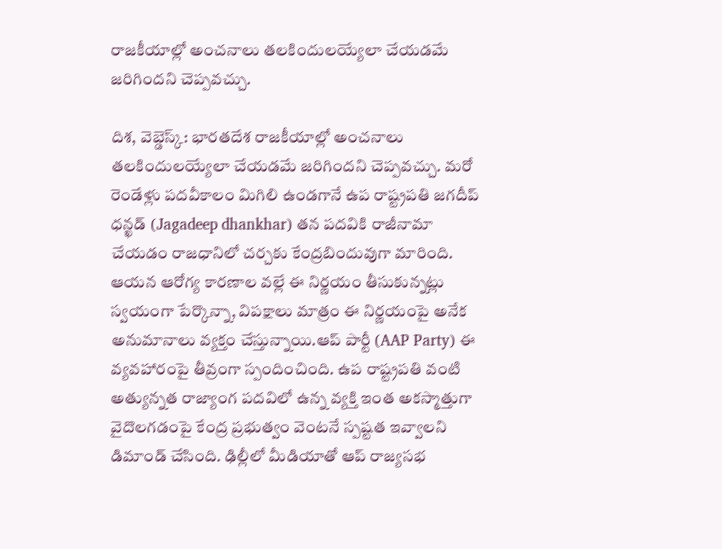రాజకీయాల్లో అంచనాలు తలకిందులయ్యేలా చేయడమే జరిగిందని చెప్పవచ్చు.

దిశ, వెబ్డెస్క్: భారతదేశ రాజకీయాల్లో అంచనాలు తలకిందులయ్యేలా చేయడమే జరిగిందని చెప్పవచ్చు. మరో రెండేళ్లు పదవీకాలం మిగిలి ఉండగానే ఉప రాష్ట్రపతి జగదీప్ ధన్ఖడ్ (Jagadeep dhankhar) తన పదవికి రాజీనామా చేయడం రాజధానిలో చర్చకు కేంద్రబిందువుగా మారింది. ఆయన ఆరోగ్య కారణాల వల్లే ఈ నిర్ణయం తీసుకున్నట్లు స్వయంగా పేర్కొన్నా, విపక్షాలు మాత్రం ఈ నిర్ణయంపై అనేక అనుమానాలు వ్యక్తం చేస్తున్నాయి.ఆప్ పార్టీ (AAP Party) ఈ వ్యవహారంపై తీవ్రంగా స్పందించింది. ఉప రాష్ట్రపతి వంటి అత్యున్నత రాజ్యాంగ పదవిలో ఉన్న వ్యక్తి ఇంత అకస్మాత్తుగా వైదొలగడంపై కేంద్ర ప్రభుత్వం వెంటనే స్పష్టత ఇవ్వాలని డిమాండ్ చేసింది. ఢిల్లీలో మీడియాతో ఆప్ రాజ్యసభ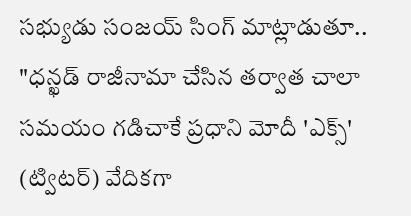సభ్యుడు సంజయ్ సింగ్ మాట్లాడుతూ..
"ధన్ఖడ్ రాజీనామా చేసిన తర్వాత చాలా సమయం గడిచాకే ప్రధాని మోదీ 'ఎక్స్' (ట్విటర్) వేదికగా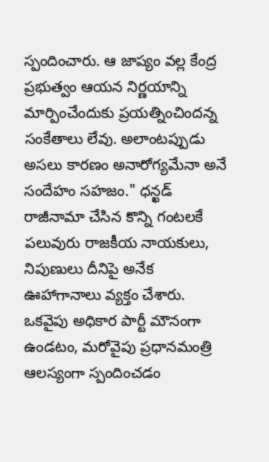స్పందించారు. ఆ జాప్యం వల్ల కేంద్ర ప్రభుత్వం ఆయన నిర్ణయాన్ని మార్పించేందుకు ప్రయత్నించిందన్న సంకేతాలు లేవు. అలాంటప్పుడు అసలు కారణం అనారోగ్యమేనా అనే సందేహం సహజం." ధన్ఖడ్ రాజీనామా చేసిన కొన్ని గంటలకే పలువురు రాజకీయ నాయకులు, నిపుణులు దీనిపై అనేక ఊహాగానాలు వ్యక్తం చేశారు. ఒకవైపు అధికార పార్టీ మౌనంగా ఉండటం, మరోవైపు ప్రధానమంత్రి ఆలస్యంగా స్పందించడం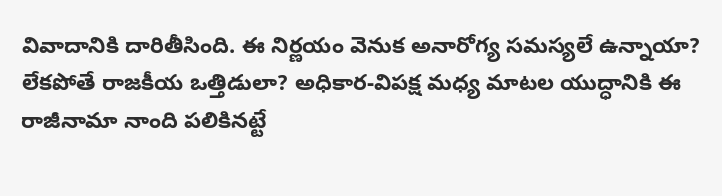వివాదానికి దారితీసింది. ఈ నిర్ణయం వెనుక అనారోగ్య సమస్యలే ఉన్నాయా? లేకపోతే రాజకీయ ఒత్తిడులా? అధికార-విపక్ష మధ్య మాటల యుద్ధానికి ఈ రాజీనామా నాంది పలికినట్టే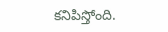కనిపిస్తోంది.